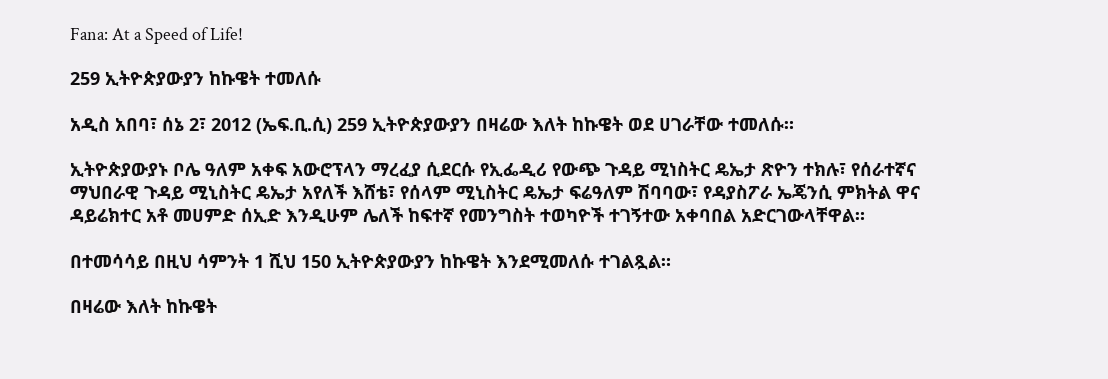Fana: At a Speed of Life!

259 ኢትዮጵያውያን ከኩዌት ተመለሱ

አዲስ አበባ፣ ሰኔ 2፣ 2012 (ኤፍ.ቢ.ሲ) 259 ኢትዮጵያውያን በዛሬው እለት ከኩዌት ወደ ሀገራቸው ተመለሱ።

ኢትዮጵያውያኑ ቦሌ ዓለም አቀፍ አውሮፕላን ማረፈያ ሲደርሱ የኢፌዲሪ የውጭ ጉዳይ ሚነስትር ዴኤታ ጽዮን ተክሉ፣ የሰራተኛና ማህበራዊ ጉዳይ ሚኒስትር ዴኤታ አየለች እሸቴ፣ የሰላም ሚኒስትር ዴኤታ ፍሬዓለም ሽባባው፣ የዳያስፖራ ኤጄንሲ ምክትል ዋና ዳይሬክተር አቶ መሀምድ ሰኢድ እንዲሁም ሌለች ከፍተኛ የመንግስት ተወካዮች ተገኝተው አቀባበል አድርገውላቸዋል።

በተመሳሳይ በዚህ ሳምንት 1 ሺህ 150 ኢትዮጵያውያን ከኩዌት እንደሚመለሱ ተገልጿል።

በዛሬው እለት ከኩዌት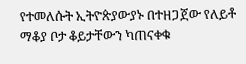የተመለሱት ኢትዮጵያውያኑ በተዘጋጀው የለይቶ ማቆያ ቦታ ቆይታቸውን ካጠናቀቁ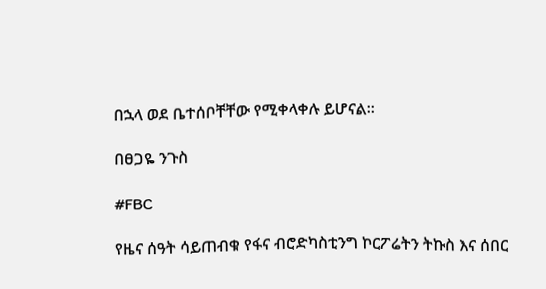በኋላ ወደ ቤተሰቦቸቸው የሚቀላቀሉ ይሆናል።

በፀጋዬ ንጉስ

#FBC

የዜና ሰዓት ሳይጠብቁ የፋና ብሮድካስቲንግ ኮርፖሬትን ትኩስ እና ሰበር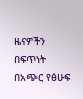ዜናዎችን በፍጥነት በአጭር የፅሁፍ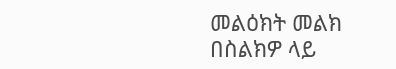መልዕክት መልክ በስልክዎ ላይ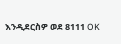እንዲደርስዎ ወደ 8111 OK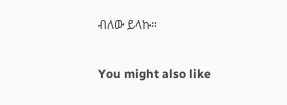ብለው ይላኩ።

You might also like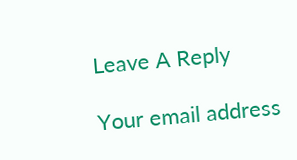Leave A Reply

Your email address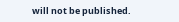will not be published.